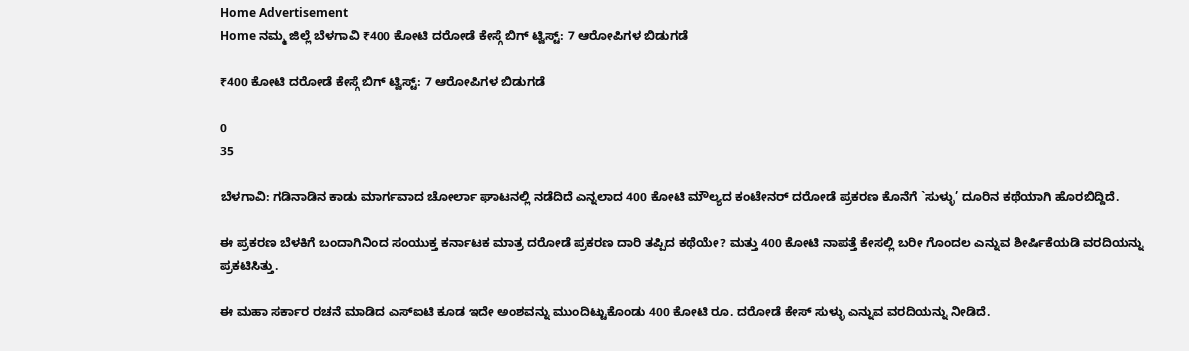Home Advertisement
Home ನಮ್ಮ ಜಿಲ್ಲೆ ಬೆಳಗಾವಿ ₹400 ಕೋಟಿ ದರೋಡೆ ಕೇಸ್ಗೆ ಬಿಗ್‌ ಟ್ವಿಸ್ಟ್: 7 ಆರೋಪಿಗಳ ಬಿಡುಗಡೆ

₹400 ಕೋಟಿ ದರೋಡೆ ಕೇಸ್ಗೆ ಬಿಗ್‌ ಟ್ವಿಸ್ಟ್: 7 ಆರೋಪಿಗಳ ಬಿಡುಗಡೆ

0
35

ಬೆಳಗಾವಿ: ಗಡಿನಾಡಿನ ಕಾಡು ಮಾರ್ಗವಾದ ಚೋರ್ಲಾ ಘಾಟನಲ್ಲಿ ನಡೆದಿದೆ ಎನ್ನಲಾದ 400 ಕೋಟಿ ಮೌಲ್ಯದ ಕಂಟೇನರ್ ದರೋಡೆ ಪ್ರಕರಣ ಕೊನೆಗೆ `ಸುಳ್ಳು’ ದೂರಿನ ಕಥೆಯಾಗಿ ಹೊರಬಿದ್ದಿದೆ.

ಈ ಪ್ರಕರಣ ಬೆಳಕಿಗೆ ಬಂದಾಗಿನಿಂದ ಸಂಯುಕ್ತ ಕರ್ನಾಟಕ ಮಾತ್ರ ದರೋಡೆ ಪ್ರಕರಣ ದಾರಿ ತಪ್ಪಿದ ಕಥೆಯೇ? ಮತ್ತು 400 ಕೋಟಿ ನಾಪತ್ತೆ ಕೇಸಲ್ಲಿ ಬರೀ ಗೊಂದಲ ಎನ್ನುವ ಶೀರ್ಷಿಕೆಯಡಿ ವರದಿಯನ್ನು ಪ್ರಕಟಿಸಿತ್ತು.

ಈ ಮಹಾ ಸರ್ಕಾರ ರಚನೆ ಮಾಡಿದ ಎಸ್‌ಐಟಿ ಕೂಡ ಇದೇ ಅಂಶವನ್ನು ಮುಂದಿಟ್ಟುಕೊಂಡು 400 ಕೋಟಿ ರೂ. ದರೋಡೆ ಕೇಸ್ ಸುಳ್ಳು ಎನ್ನುವ ವರದಿಯನ್ನು ನೀಡಿದೆ.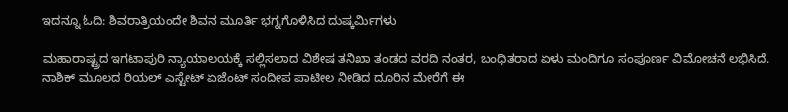ಇದನ್ನೂ ಓದಿ: ಶಿವರಾತ್ರಿಯಂದೇ ಶಿವನ ಮೂರ್ತಿ ಭಗ್ನಗೊಳಿಸಿದ ದುಷ್ಕರ್ಮಿಗಳು

ಮಹಾರಾಷ್ಟ್ರದ ಇಗಟಾಪುರಿ ನ್ಯಾಯಾಲಯಕ್ಕೆ ಸಲ್ಲಿಸಲಾದ ವಿಶೇಷ ತನಿಖಾ ತಂಡದ ವರದಿ ನಂತರ, ಬಂಧಿತರಾದ ಏಳು ಮಂದಿಗೂ ಸಂಪೂರ್ಣ ವಿಮೋಚನೆ ಲಭಿಸಿದೆ.
ನಾಶಿಕ್ ಮೂಲದ ರಿಯಲ್ ಎಸ್ಟೇಟ್ ಏಜೆಂಟ್ ಸಂದೀಪ ಪಾಟೀಲ ನೀಡಿದ ದೂರಿನ ಮೇರೆಗೆ ಈ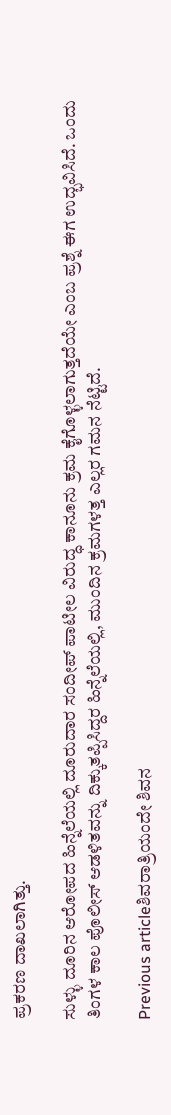ಪ್ರಕರಣ ದಾಖಲಾಗಿತ್ತು.

ಸುಳ್ಳು ದೂರಿನ ಆರೋಪದ ಹಿನ್ನೆಲೆಯಲ್ಲಿ ದೂರುದಾರ ಸಂದೀಪ್ ಪಾಟೀಲ ವಿರುದ್ಧ ಕಾನೂನು ಕ್ರಮ ಕೈಗೊಳ್ಳಲಾಗುತ್ತದೆಯೇ ಎಂಬ ಪ್ರಶ್ನೆ ಈಗ ಉದ್ಭವಿಸಿದೆ. ಒಂದು ತಿಂಗಳ ಕಾಲ ಪೊಲೀಸ್ ಆಡಳಿತವನ್ನು ದಿಕ್ಕುತಪ್ಪಿಸಿದ್ದರ ಹಿನ್ನೆಲೆಯಲ್ಲಿ, ಮುಂದಿನ ಕ್ರಮಗಳತ್ತ ಎಲ್ಲರ ಗಮನ ನೆಟ್ಟಿದೆ.

Previous articleಶಿವರಾತ್ರಿಯಂದೇ ಶಿವನ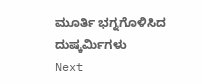ಮೂರ್ತಿ ಭಗ್ನಗೊಳಿಸಿದ ದುಷ್ಕರ್ಮಿಗಳು
Next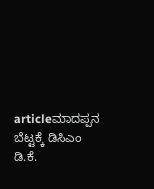articleಮಾದಪ್ಪನ ಬೆಟ್ಟಕ್ಕೆ ಡಿಸಿಎಂ ಡಿ.ಕೆ.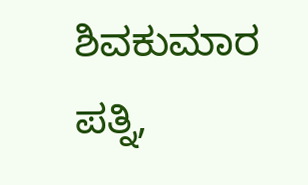ಶಿವಕುಮಾರ ಪತ್ನಿ,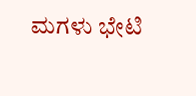ಮಗಳು ಭೇಟಿ